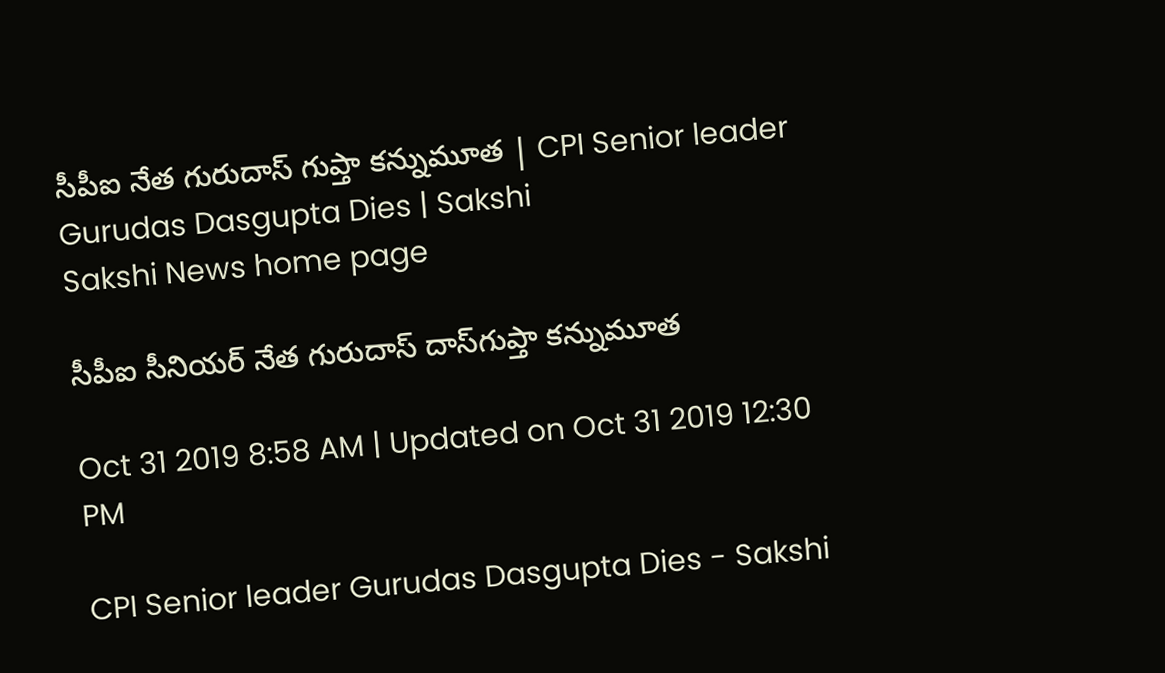సీపీఐ నేత గురుదాస్‌ గుప్తా ‍కన్నుమూత | CPI Senior leader Gurudas Dasgupta Dies | Sakshi
Sakshi News home page

సీపీఐ సీనియర్‌ నేత గురుదాస్‌ దాస్‌గుప్తా కన్నుమూత

Oct 31 2019 8:58 AM | Updated on Oct 31 2019 12:30 PM

CPI Senior leader Gurudas Dasgupta Dies - Sakshi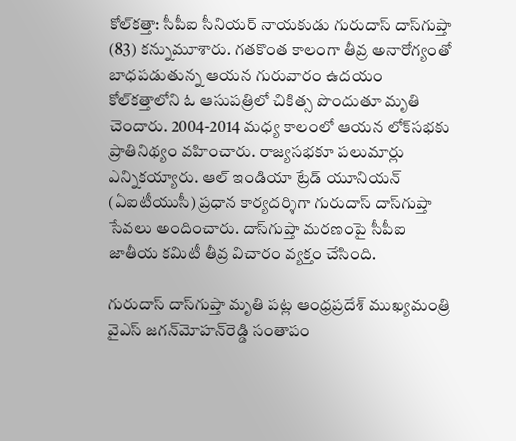కోల్‌కత్తా: సీపీఐ సీనియర్‌ నాయకుడు గురుదాస్‌ దాస్‌గుప్తా (83) కన్నుమూశారు. గతకొంత కాలంగా తీవ్ర అనారోగ్యంతో బాధపడుతున్న ఆయన గురువారం ఉదయం కోల్‌కత్తాలోని ఓ ఆసుపత్రిలో చికిత్స పొందుతూ మృతి చెందారు. 2004-2014 మధ్య కాలంలో ఆయన లోక్‌సభకు ప్రాతినిథ్యం వహించారు. రాజ్యసభకూ పలుమార్లు ఎన్నికయ్యారు. ఆల్‌ ఇండియా ట్రేడ్‌ యూనియన్‌ (ఏఐటీయుసీ) ప్రధాన కార్యదర్శిగా గురుదాస్‌ దాస్‌గుప్తా సేవలు అందించారు. దాస్‌గుప్తా మరణంపై సీపీఐ జాతీయ కమిటీ తీవ్ర విచారం వ్యక్తం చేసింది.

గురుదాస్‌ దాస్‌గుప్తా మృతి పట్ల ఆంధ్రప్రదేశ్‌ ముఖ్యమంత్రి వైఎస్‌ జగన్‌మోహన్‌రెడ్డి సంతాపం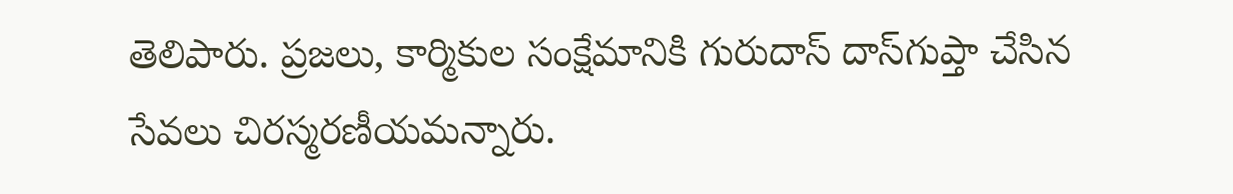తెలిపారు. ప్రజలు, కార్మికుల సంక్షేమానికి గురుదాస్‌ దాస్‌గుప్తా చేసిన సేవలు చిరస్మరణీయమన్నారు.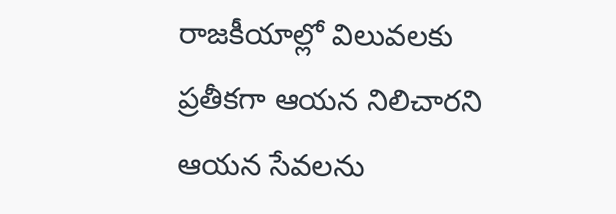రాజకీయాల్లో విలువలకు ప్రతీకగా ఆయన నిలిచారని ఆయన సేవలను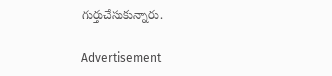గుర్తుచేసుకున్నారు.

Advertisement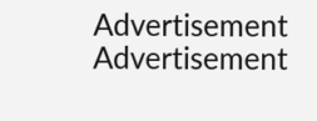Advertisement
Advertisement